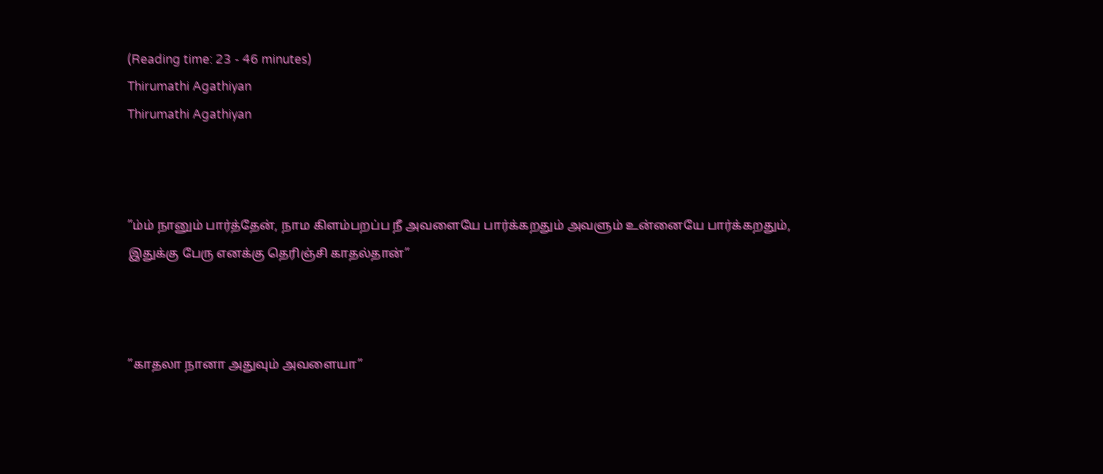(Reading time: 23 - 46 minutes)
Thirumathi Agathiyan
Thirumathi Agathiyan



”ம்ம் நானும் பார்த்தேன், நாம கிளம்பறப்ப நீ அவளையே பார்க்கறதும் அவளும் உன்னையே பார்க்கறதும், இதுக்கு பேரு எனக்கு தெரிஞ்சி காதல்தான்”



”காதலா நானா அதுவும் அவளையா”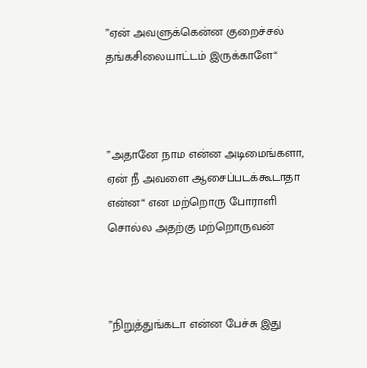”ஏன் அவளுக்கென்ன குறைச்சல் தங்கசிலையாட்டம் இருக்காளே“



”அதானே நாம என்ன அடிமைங்களா, ஏன் நீ அவளை ஆசைப்படக்கூடாதா என்ன“ என மற்றொரு போராளி சொல்ல அதற்கு மற்றொருவன்



”நிறுத்துங்கடா என்ன பேச்சு இது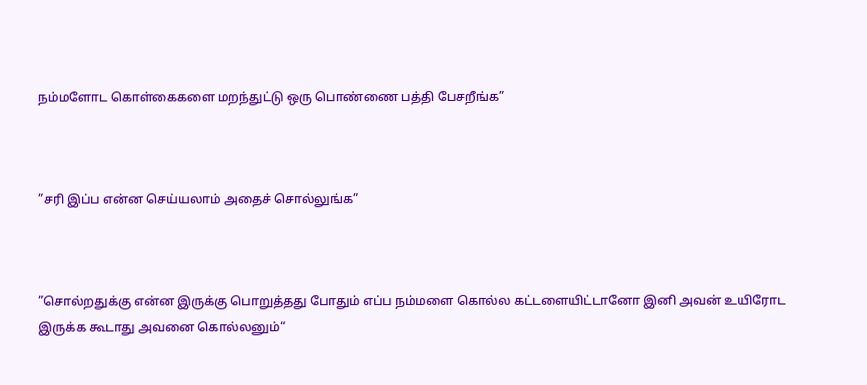நம்மளோட கொள்கைகளை மறந்துட்டு ஒரு பொண்ணை பத்தி பேசறீங்க”



”சரி இப்ப என்ன செய்யலாம் அதைச் சொல்லுங்க”



”சொல்றதுக்கு என்ன இருக்கு பொறுத்தது போதும் எப்ப நம்மளை கொல்ல கட்டளையிட்டானோ இனி அவன் உயிரோட இருக்க கூடாது அவனை கொல்லனும்“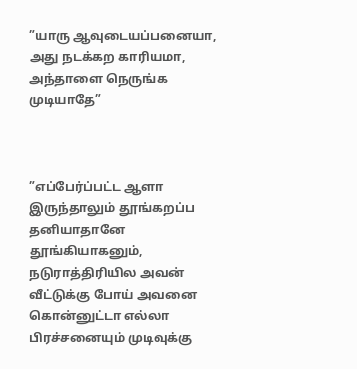”யாரு ஆவுடையப்பனையா, அது நடக்கற காரியமா, அந்தாளை நெருங்க முடியாதே”



”எப்பேர்ப்பட்ட ஆளா இருந்தாலும் தூங்கறப்ப தனியாதானே தூங்கியாகனும், நடுராத்திரியில அவன் வீட்டுக்கு போய் அவனை கொன்னுட்டா எல்லா பிரச்சனையும் முடிவுக்கு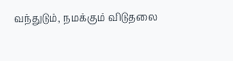வந்துடும், நமக்கும் விடுதலை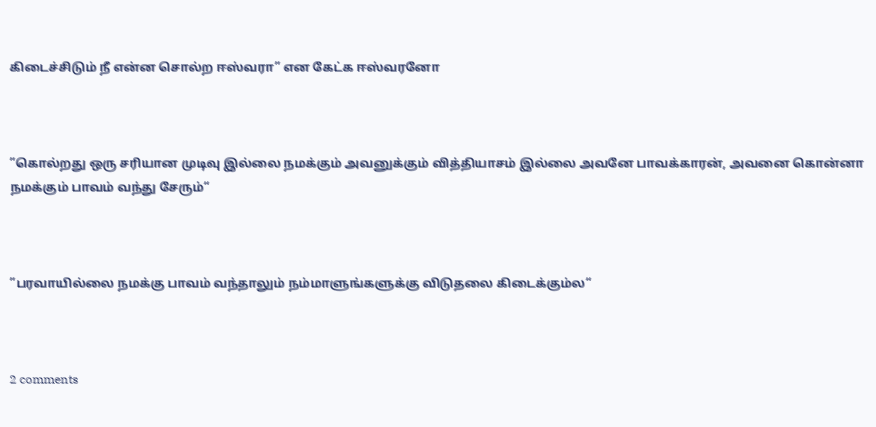கிடைச்சிடும் நீ என்ன சொல்ற ஈஸ்வரா” என கேட்க ஈஸ்வரனோ



”கொல்றது ஒரு சரியான முடிவு இல்லை நமக்கும் அவனுக்கும் வித்தியாசம் இல்லை அவனே பாவக்காரன், அவனை கொன்னா நமக்கும் பாவம் வந்து சேரும்“



”பரவாயில்லை நமக்கு பாவம் வந்தாலும் நம்மாளுங்களுக்கு விடுதலை கிடைக்கும்ல“



2 comments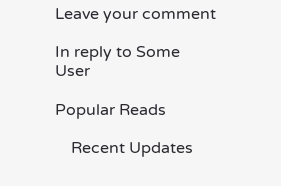Leave your comment

In reply to Some User

Popular Reads

    Recent Updates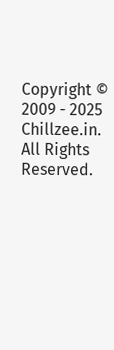Copyright © 2009 - 2025 Chillzee.in. All Rights Reserved.